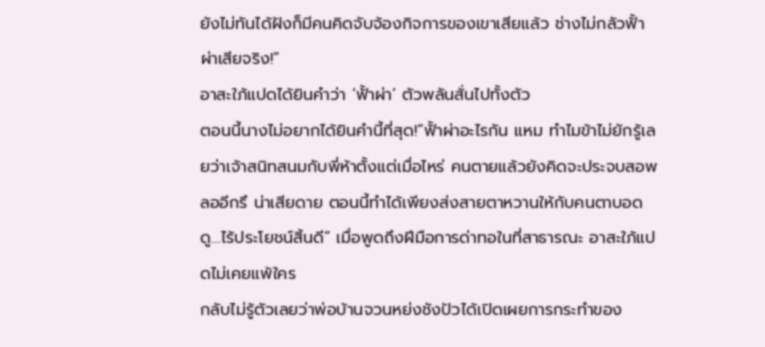ยังไม่ทันได้ฝังก็มีคนคิดจับจ้องกิจการของเขาเสียแล้ว ช่างไม่กลัวฟั้าผ่าเสียจริง!”
อาสะใภ้แปดได้ยินคำว่า ‘ฟั้าผ่า’ ตัวพลันสั่นไปทั้งตัว
ตอนนี้นางไม่อยากได้ยินคำนี้ที่สุด!“ฟั้าผ่าอะไรกัน แหม ทำไมข้าไม่ยักรู้เลยว่าเจ้าสนิทสนมกับพี่ห้าตั้งแต่เมื่อไหร่ คนตายแล้วยังคิดจะประจบสอพลออีกรึ น่าเสียดาย ตอนนี้ทำได้เพียงส่งสายตาหวานให้กับคนตาบอดดู…ไร้ประโยชน์สิ้นดี” เมื่อพูดถึงฝีมือการด่าทอในที่สาธารณะ อาสะใภ้แปดไม่เคยแพ้ใคร
กลับไม่รู้ตัวเลยว่าพ่อบ้านจวนหย่งชังปัวได้เปิดเผยการกระทำของ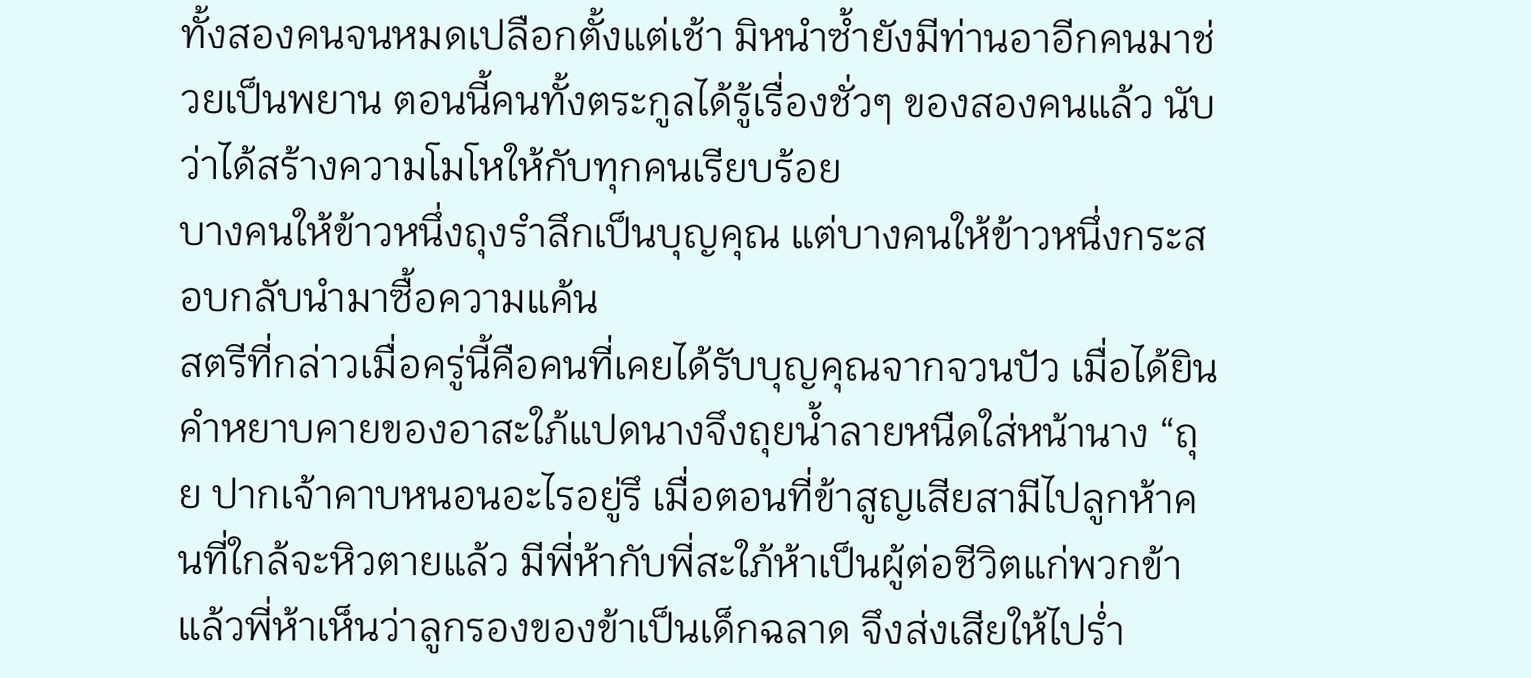ทั้งสองคนจนหมดเปลือกตั้งแต่เช้า มิหนำซ้ำยังมีท่านอาอีกคนมาช่วยเป็นพยาน ตอนนี้คนทั้งตระกูลได้รู้เรื่องชั่วๆ ของสองคนแล้ว นับว่าได้สร้างความโมโหให้กับทุกคนเรียบร้อย
บางคนให้ข้าวหนึ่งถุงรำลึกเป็นบุญคุณ แต่บางคนให้ข้าวหนึ่งกระสอบกลับนำมาซื้อความแค้น
สตรีที่กล่าวเมื่อครู่นี้คือคนที่เคยได้รับบุญคุณจากจวนปัว เมื่อได้ยินคำหยาบคายของอาสะใภ้แปดนางจึงถุยน้ำลายหนืดใส่หน้านาง “ถุย ปากเจ้าคาบหนอนอะไรอยู่รึ เมื่อตอนที่ข้าสูญเสียสามีไปลูกห้าคนที่ใกล้จะหิวตายแล้ว มีพี่ห้ากับพี่สะใภ้ห้าเป็นผู้ต่อชีวิตแก่พวกข้า แล้วพี่ห้าเห็นว่าลูกรองของข้าเป็นเด็กฉลาด จึงส่งเสียให้ไปร่ำ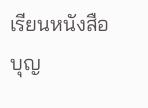เรียนหนังสือ บุญ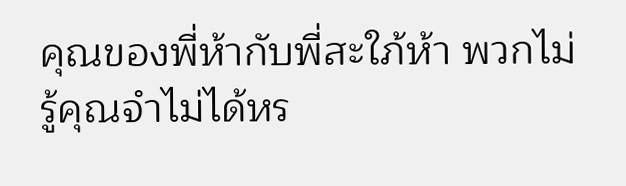คุณของพี่ห้ากับพี่สะใภ้ห้า พวกไม่รู้คุณจำไม่ได้หร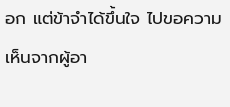อก แต่ข้าจำได้ขึ้นใจ ไปขอความเห็นจากผู้อา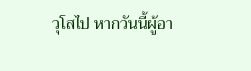วุโสไป หากวันนี้ผู้อา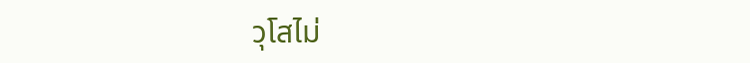วุโสไม่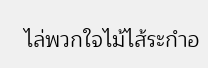ไล่พวกใจไม้ไส้ระกำอ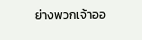ย่างพวกเจ้าออ